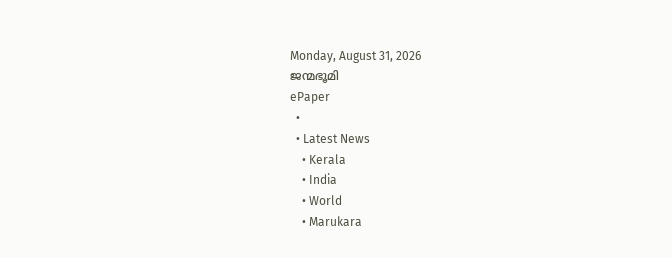Monday, August 31, 2026
ജന്മഭൂമി
ePaper
  •
  • Latest News
    • Kerala
    • India
    • World
    • Marukara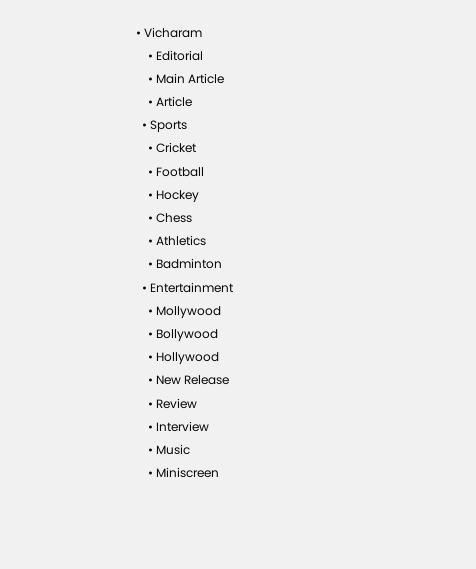• Vicharam
    • Editorial
    • Main Article
    • Article
  • Sports
    • Cricket
    • Football
    • Hockey
    • Chess
    • Athletics
    • Badminton
  • Entertainment
    • Mollywood
    • Bollywood
    • Hollywood
    • New Release
    • Review
    • Interview
    • Music
    • Miniscreen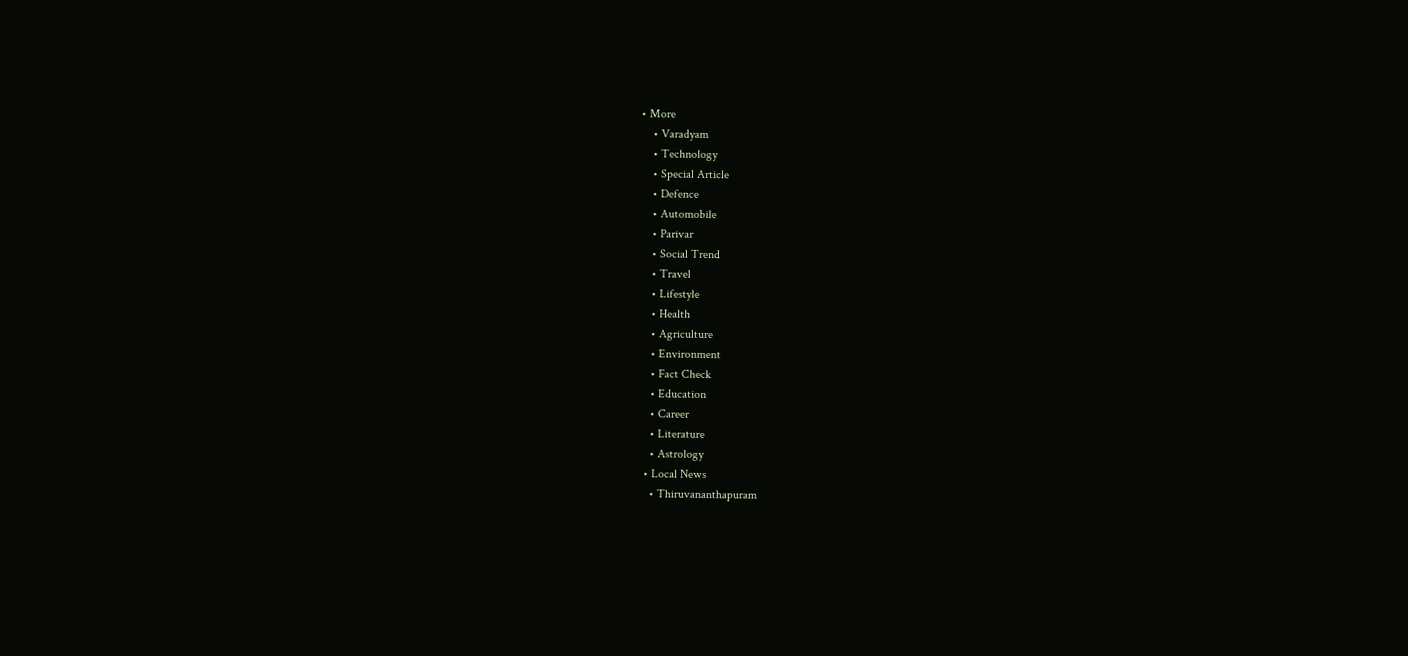• More
    • Varadyam
    • Technology
    • Special Article
    • Defence
    • Automobile
    • Parivar
    • Social Trend
    • Travel
    • Lifestyle
    • Health
    • Agriculture
    • Environment
    • Fact Check
    • Education
    • Career
    • Literature
    • Astrology
  • Local News
    • Thiruvananthapuram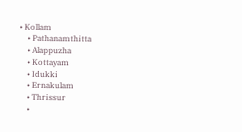• Kollam
    • Pathanamthitta
    • Alappuzha
    • Kottayam
    • Idukki
    • Ernakulam
    • Thrissur
    •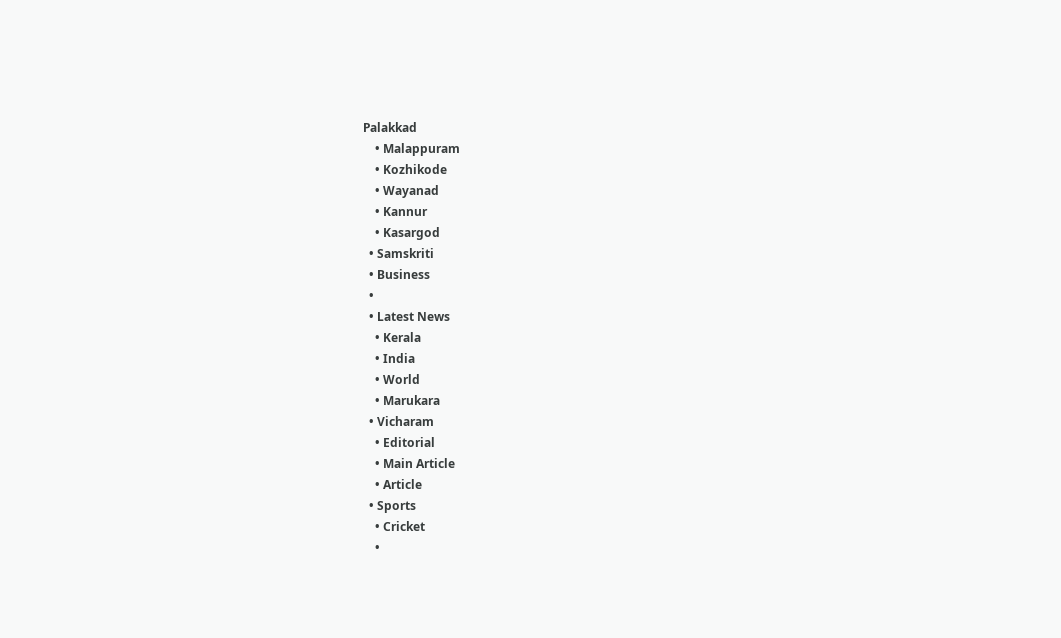Palakkad
    • Malappuram
    • Kozhikode
    • Wayanad
    • Kannur
    • Kasargod
  • Samskriti
  • Business
  •
  • Latest News
    • Kerala
    • India
    • World
    • Marukara
  • Vicharam
    • Editorial
    • Main Article
    • Article
  • Sports
    • Cricket
    •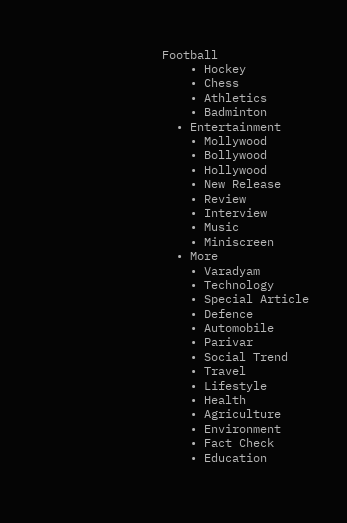Football
    • Hockey
    • Chess
    • Athletics
    • Badminton
  • Entertainment
    • Mollywood
    • Bollywood
    • Hollywood
    • New Release
    • Review
    • Interview
    • Music
    • Miniscreen
  • More
    • Varadyam
    • Technology
    • Special Article
    • Defence
    • Automobile
    • Parivar
    • Social Trend
    • Travel
    • Lifestyle
    • Health
    • Agriculture
    • Environment
    • Fact Check
    • Education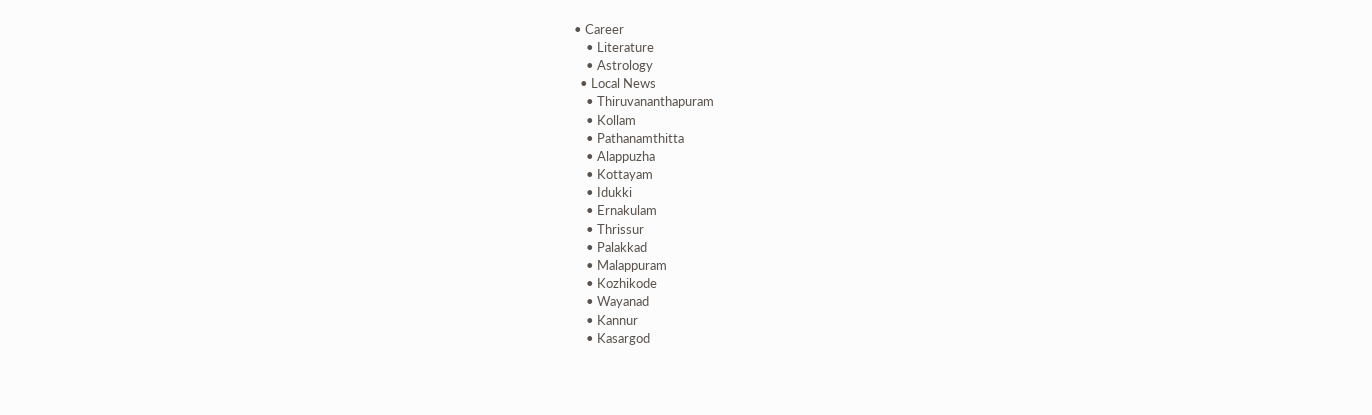• Career
    • Literature
    • Astrology
  • Local News
    • Thiruvananthapuram
    • Kollam
    • Pathanamthitta
    • Alappuzha
    • Kottayam
    • Idukki
    • Ernakulam
    • Thrissur
    • Palakkad
    • Malappuram
    • Kozhikode
    • Wayanad
    • Kannur
    • Kasargod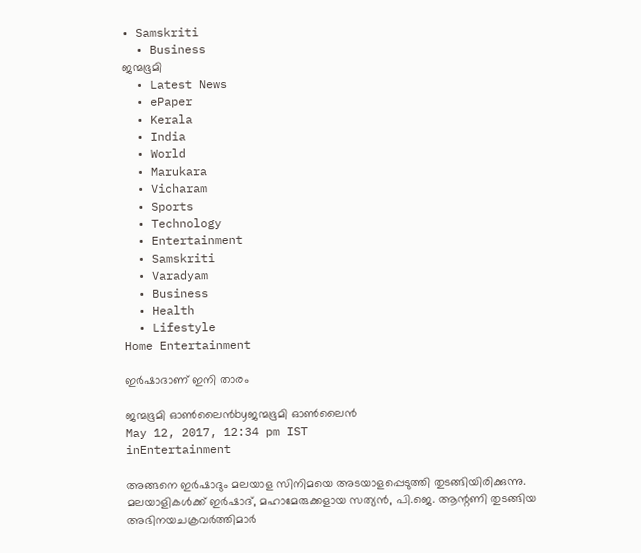• Samskriti
  • Business
ജന്മഭൂമി
  • Latest News
  • ePaper
  • Kerala
  • India
  • World
  • Marukara
  • Vicharam
  • Sports
  • Technology
  • Entertainment
  • Samskriti
  • Varadyam
  • Business
  • Health
  • Lifestyle
Home Entertainment

ഇര്‍ഷാദാണ്‌ ഇനി താരം

ജന്മഭൂമി ഓണ്‍ലൈന്‍byജന്മഭൂമി ഓണ്‍ലൈന്‍
May 12, 2017, 12:34 pm IST
inEntertainment

അങ്ങനെ ഇര്‍ഷാദും മലയാള സിനിമയെ അടയാളപ്പെടുത്തി തുടങ്ങിയിരിക്കുന്നു. മലയാളികള്‍ക്ക്‌ ഇര്‍ഷാദ്‌, മഹാമേരുക്കളായ സത്യന്‍, പി.ജെ. ആന്റണി തുടങ്ങിയ അഭിനയചക്രവര്‍ത്തിമാര്‍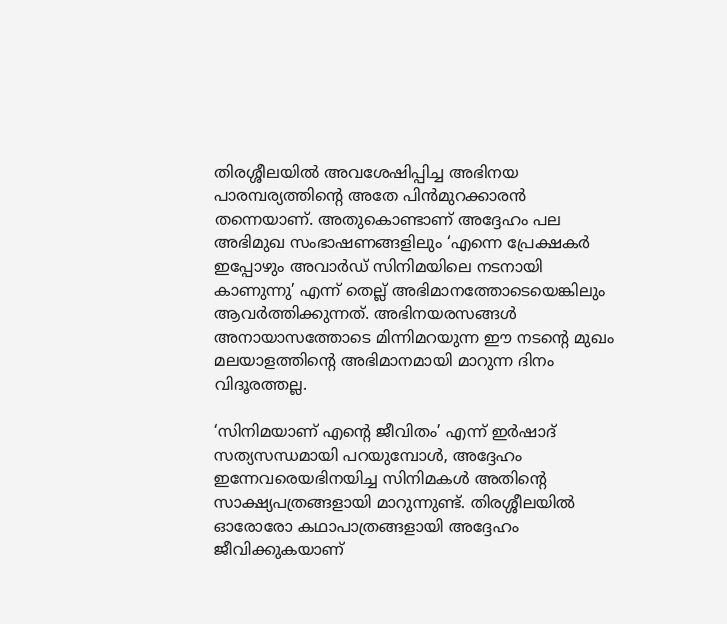തിരശ്ശീലയില്‍ അവശേഷിപ്പിച്ച അഭിനയ പാരമ്പര്യത്തിന്റെ അതേ പിന്‍മുറക്കാരന്‍ തന്നെയാണ്‌. അതുകൊണ്ടാണ്‌ അദ്ദേഹം പല അഭിമുഖ സംഭാഷണങ്ങളിലും ‘എന്നെ പ്രേക്ഷകര്‍ ഇപ്പോഴും അവാര്‍ഡ്‌ സിനിമയിലെ നടനായി കാണുന്നു’ എന്ന്‌ തെല്ല്‌ അഭിമാനത്തോടെയെങ്കിലും ആവര്‍ത്തിക്കുന്നത്‌. അഭിനയരസങ്ങള്‍ അനായാസത്തോടെ മിന്നിമറയുന്ന ഈ നടന്റെ മുഖം മലയാളത്തിന്റെ അഭിമാനമായി മാറുന്ന ദിനം വിദൂരത്തല്ല.

‘സിനിമയാണ്‌ എന്റെ ജീവിതം’ എന്ന്‌ ഇര്‍ഷാദ്‌ സത്യസന്ധമായി പറയുമ്പോള്‍, അദ്ദേഹം ഇന്നേവരെയഭിനയിച്ച സിനിമകള്‍ അതിന്റെ സാക്ഷ്യപത്രങ്ങളായി മാറുന്നുണ്ട്‌. തിരശ്ശീലയില്‍ ഓരോരോ കഥാപാത്രങ്ങളായി അദ്ദേഹം ജീവിക്കുകയാണ്‌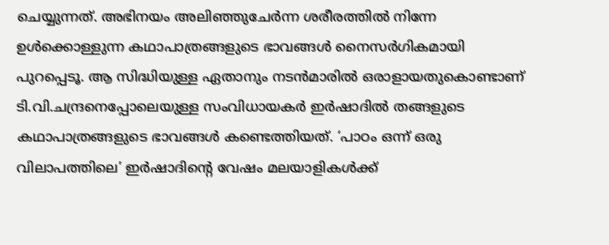ചെയ്യുന്നത്‌. അഭിനയം അലിഞ്ഞുചേര്‍ന്ന ശരീരത്തില്‍ നിന്നേ ഉള്‍ക്കൊള്ളുന്ന കഥാപാത്രങ്ങളുടെ ഭാവങ്ങള്‍ നൈസര്‍ഗികമായി പുറപ്പെടൂ. ആ സിദ്ധിയുള്ള ഏതാനും നടന്‍മാരില്‍ ഒരാളായതുകൊണ്ടാണ്‌ ടി.വി.ചന്ദ്രനെപ്പോലെയുള്ള സംവിധായകര്‍ ഇര്‍ഷാദില്‍ തങ്ങളുടെ കഥാപാത്രങ്ങളുടെ ഭാവങ്ങള്‍ കണ്ടെത്തിയത്‌. ‘പാഠം ഒന്ന്‌ ഒരു വിലാപത്തിലെ’ ഇര്‍ഷാദിന്റെ വേഷം മലയാളികള്‍ക്ക്‌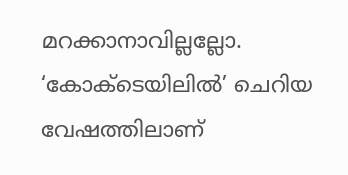മറക്കാനാവില്ലല്ലോ. ‘കോക്ടെയിലില്‍’ ചെറിയ വേഷത്തിലാണ്‌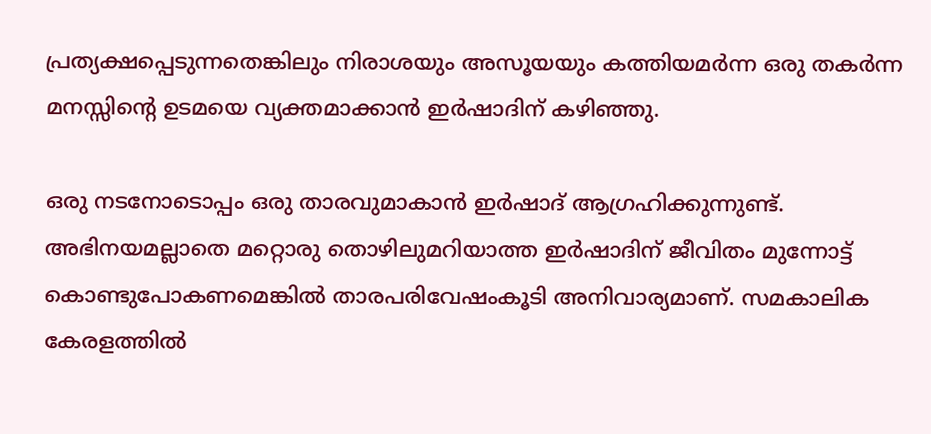പ്രത്യക്ഷപ്പെടുന്നതെങ്കിലും നിരാശയും അസൂയയും കത്തിയമര്‍ന്ന ഒരു തകര്‍ന്ന മനസ്സിന്റെ ഉടമയെ വ്യക്തമാക്കാന്‍ ഇര്‍ഷാദിന്‌ കഴിഞ്ഞു.

ഒരു നടനോടൊപ്പം ഒരു താരവുമാകാന്‍ ഇര്‍ഷാദ്‌ ആഗ്രഹിക്കുന്നുണ്ട്‌. അഭിനയമല്ലാതെ മറ്റൊരു തൊഴിലുമറിയാത്ത ഇര്‍ഷാദിന്‌ ജീവിതം മുന്നോട്ട്‌ കൊണ്ടുപോകണമെങ്കില്‍ താരപരിവേഷംകൂടി അനിവാര്യമാണ്‌. സമകാലിക കേരളത്തില്‍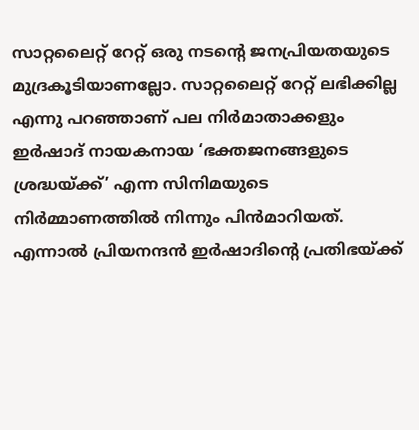സാറ്റലൈറ്റ്‌ റേറ്റ്‌ ഒരു നടന്റെ ജനപ്രിയതയുടെ മുദ്രകൂടിയാണല്ലോ. സാറ്റലൈറ്റ്‌ റേറ്റ്‌ ലഭിക്കില്ല എന്നു പറഞ്ഞാണ്‌ പല നിര്‍മാതാക്കളും ഇര്‍ഷാദ്‌ നായകനായ ‘ഭക്തജനങ്ങളുടെ ശ്രദ്ധയ്‌ക്ക്‌’ എന്ന സിനിമയുടെ നിര്‍മ്മാണത്തില്‍ നിന്നും പിന്‍മാറിയത്‌. എന്നാല്‍ പ്രിയനന്ദന്‍ ഇര്‍ഷാദിന്റെ പ്രതിഭയ്‌ക്ക്‌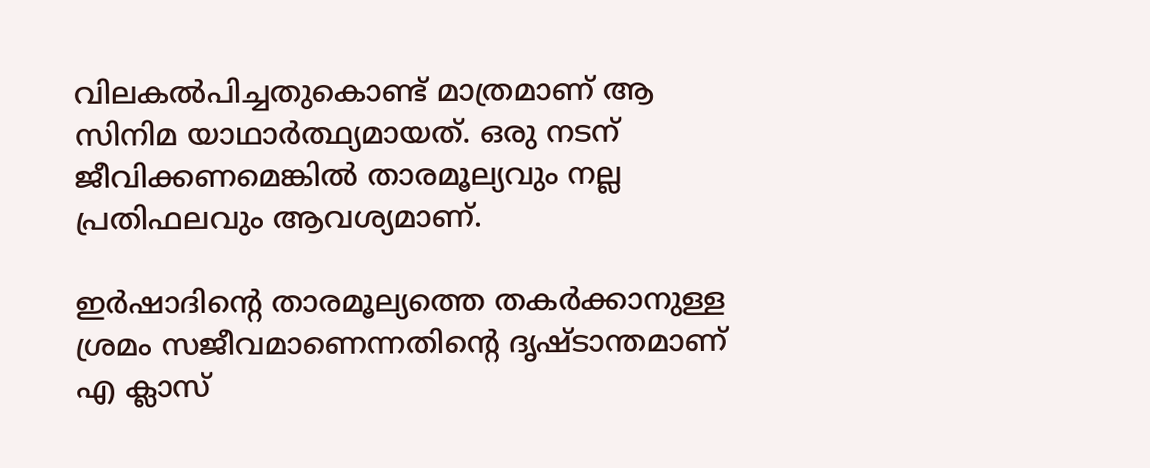വിലകല്‍പിച്ചതുകൊണ്ട്‌ മാത്രമാണ്‌ ആ സിനിമ യാഥാര്‍ത്ഥ്യമായത്‌. ഒരു നടന്‌ ജീവിക്കണമെങ്കില്‍ താരമൂല്യവും നല്ല പ്രതിഫലവും ആവശ്യമാണ്‌.

ഇര്‍ഷാദിന്റെ താരമൂല്യത്തെ തകര്‍ക്കാനുള്ള ശ്രമം സജീവമാണെന്നതിന്റെ ദൃഷ്ടാന്തമാണ്‌ എ ക്ലാസ്‌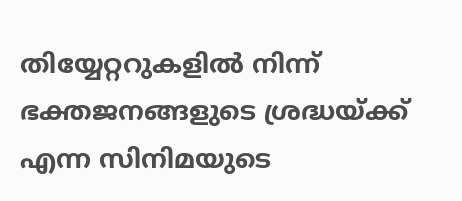തിയ്യേറ്ററുകളില്‍ നിന്ന്‌ ഭക്തജനങ്ങളുടെ ശ്രദ്ധയ്‌ക്ക്‌ എന്ന സിനിമയുടെ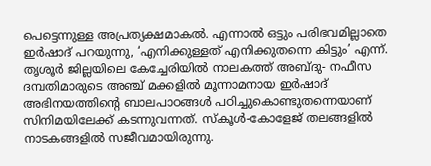പെട്ടെന്നുള്ള അപ്രത്യക്ഷമാകല്‍. എന്നാല്‍ ഒട്ടും പരിഭവമില്ലാതെ ഇര്‍ഷാദ്‌ പറയുന്നു, ‘എനിക്കുള്ളത്‌ എനിക്കുതന്നെ കിട്ടും’ എന്ന്‌. തൃശൂര്‍ ജില്ലയിലെ കേച്ചേരിയില്‍ നാലകത്ത്‌ അബ്ദു- നഫീസ ദമ്പതിമാരുടെ അഞ്ച്‌ മക്കളില്‍ മൂന്നാമനായ ഇര്‍ഷാദ്‌ അഭിനയത്തിന്റെ ബാലപാഠങ്ങള്‍ പഠിച്ചുകൊണ്ടുതന്നെയാണ്‌ സിനിമയിലേക്ക്‌ കടന്നുവന്നത്‌. സ്കൂള്‍-കോളേജ്‌ തലങ്ങളില്‍ നാടകങ്ങളില്‍ സജീവമായിരുന്നു.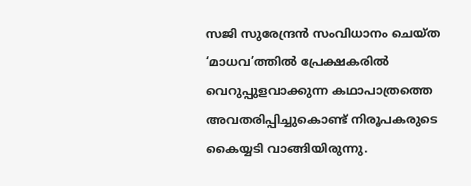സജി സുരേന്ദ്രന്‍ സംവിധാനം ചെയ്ത ‘മാധവ’ത്തില്‍ പ്രേക്ഷകരില്‍ വെറുപ്പുളവാക്കുന്ന കഥാപാത്രത്തെ അവതരിപ്പിച്ചുകൊണ്ട്‌ നിരൂപകരുടെ കൈയ്യടി വാങ്ങിയിരുന്നു.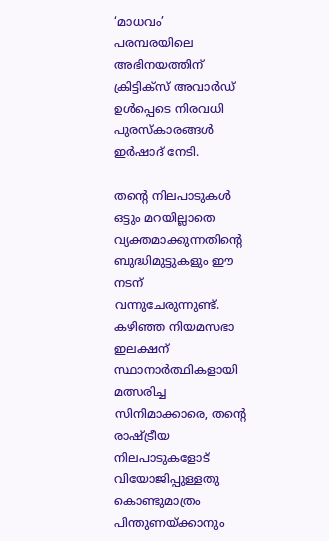‘മാധവം’ പരമ്പരയിലെ അഭിനയത്തിന്‌ ക്രിട്ടിക്സ്‌ അവാര്‍ഡ്‌ ഉള്‍പ്പെടെ നിരവധി പുരസ്കാരങ്ങള്‍ ഇര്‍ഷാദ്‌ നേടി.

തന്റെ നിലപാടുകള്‍ ഒട്ടും മറയില്ലാതെ വ്യക്തമാക്കുന്നതിന്റെ ബുദ്ധിമുട്ടുകളും ഈ നടന്‌ വന്നുചേരുന്നുണ്ട്‌. കഴിഞ്ഞ നിയമസഭാ ഇലക്ഷന്‌ സ്ഥാനാര്‍ത്ഥികളായി മത്സരിച്ച സിനിമാക്കാരെ, തന്റെ രാഷ്‌ട്രീയ നിലപാടുകളോട്‌ വിയോജിപ്പുള്ളതു കൊണ്ടുമാത്രം പിന്തുണയ്‌ക്കാനും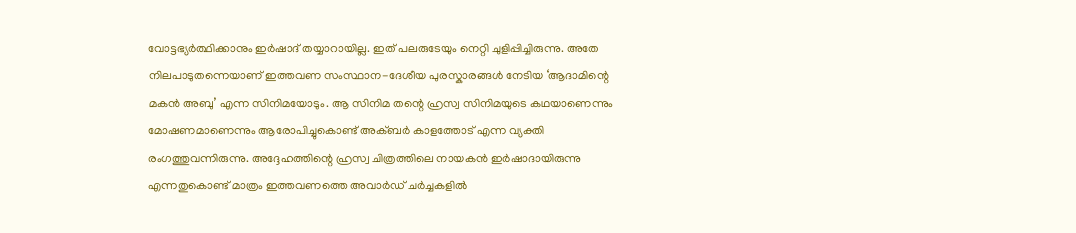വോട്ടഭ്യര്‍ത്ഥിക്കാനും ഇര്‍ഷാദ്‌ തയ്യാറായില്ല. ഇത്‌ പലരുടേയും നെറ്റി ചുളിപ്പിച്ചിരുന്നു. അതേ നിലപാടുതന്നെയാണ്‌ ഇത്തവണ സംസ്ഥാന-ദേശീയ പുരസ്കാരങ്ങള്‍ നേടിയ ‘ആദാമിന്റെ മകന്‍ അബു’ എന്ന സിനിമയോടും. ആ സിനിമ തന്റെ ഹ്രസ്വ സിനിമയുടെ കഥയാണെന്നും മോഷണമാണെന്നും ആരോപിച്ചുകൊണ്ട്‌ അക്ബര്‍ കാളത്തോട്‌ എന്ന വ്യക്തി രംഗത്തുവന്നിരുന്നു. അദ്ദേഹത്തിന്റെ ഹ്രസ്വ ചിത്രത്തിലെ നായകന്‍ ഇര്‍ഷാദായിരുന്നു എന്നതുകൊണ്ട്‌ മാത്രം ഇത്തവണത്തെ അവാര്‍ഡ്‌ ചര്‍ച്ചകളില്‍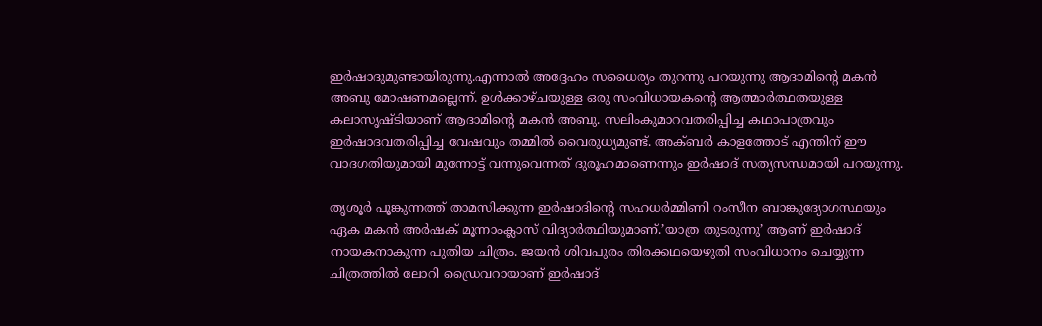ഇര്‍ഷാദുമുണ്ടായിരുന്നു.എന്നാല്‍ അദ്ദേഹം സധൈര്യം തുറന്നു പറയുന്നു ആദാമിന്റെ മകന്‍ അബു മോഷണമല്ലെന്ന്‌. ഉള്‍ക്കാഴ്ചയുള്ള ഒരു സംവിധായകന്റെ ആത്മാര്‍ത്ഥതയുള്ള കലാസൃഷ്ടിയാണ്‌ ആദാമിന്റെ മകന്‍ അബു. സലിംകുമാറവതരിപ്പിച്ച കഥാപാത്രവും ഇര്‍ഷാദവതരിപ്പിച്ച വേഷവും തമ്മില്‍ വൈരുധ്യമുണ്ട്‌. അക്ബര്‍ കാളത്തോട്‌ എന്തിന്‌ ഈ വാദഗതിയുമായി മുന്നോട്ട്‌ വന്നുവെന്നത്‌ ദുരൂഹമാണെന്നും ഇര്‍ഷാദ്‌ സത്യസന്ധമായി പറയുന്നു.

തൃശൂര്‍ പൂങ്കുന്നത്ത്‌ താമസിക്കുന്ന ഇര്‍ഷാദിന്റെ സഹധര്‍മ്മിണി റംസീന ബാങ്കുദ്യോഗസ്ഥയും ഏക മകന്‍ അര്‍ഷക്‌ മൂന്നാംക്ലാസ്‌ വിദ്യാര്‍ത്ഥിയുമാണ്‌.’യാത്ര തുടരുന്നു’ ആണ്‌ ഇര്‍ഷാദ്‌ നായകനാകുന്ന പുതിയ ചിത്രം. ജയന്‍ ശിവപുരം തിരക്കഥയെഴുതി സംവിധാനം ചെയ്യുന്ന ചിത്രത്തില്‍ ലോറി ഡ്രൈവറായാണ്‌ ഇര്‍ഷാദ്‌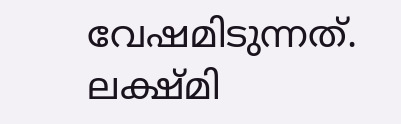വേഷമിടുന്നത്‌. ലക്ഷ്മി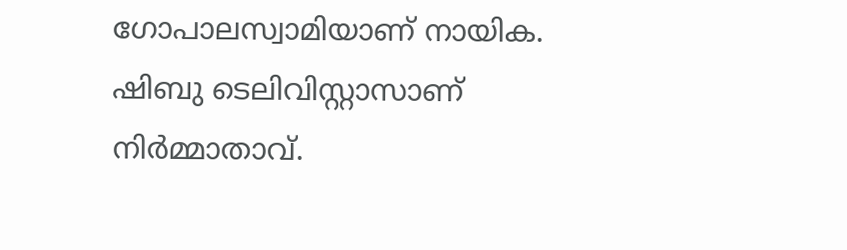ഗോപാലസ്വാമിയാണ്‌ നായിക. ഷിബു ടെലിവിസ്റ്റാസാണ്‌ നിര്‍മ്മാതാവ്‌.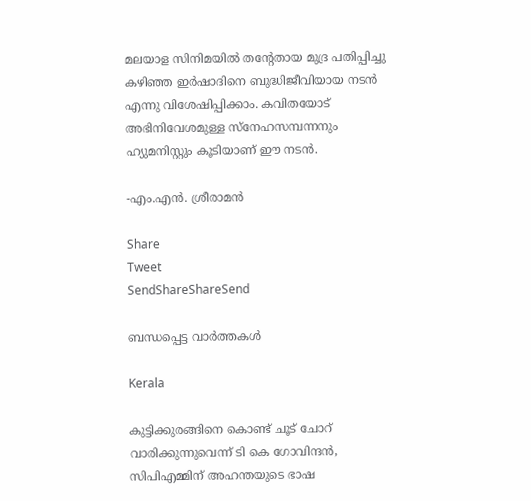മലയാള സിനിമയില്‍ തന്റേതായ മുദ്ര പതിപ്പിച്ചു കഴിഞ്ഞ ഇര്‍ഷാദിനെ ബുദ്ധിജീവിയായ നടന്‍ എന്നു വിശേഷിപ്പിക്കാം. കവിതയോട്‌ അഭിനിവേശമുള്ള സ്നേഹസമ്പന്നനും ഹ്യുമനിസ്റ്റും കൂടിയാണ്‌ ഈ നടന്‍.

-എം.എന്‍. ശ്രീരാമന്‍

Share
Tweet
SendShareShareSend

ബന്ധപ്പെട്ട വാര്‍ത്തകള്‍

Kerala

കുട്ടിക്കുരങ്ങിനെ കൊണ്ട് ചൂട് ചോറ് വാരിക്കുന്നുവെന്ന് ടി കെ ഗോവിന്ദന്‍, സിപിഎമ്മിന് അഹന്തയുടെ ഭാഷ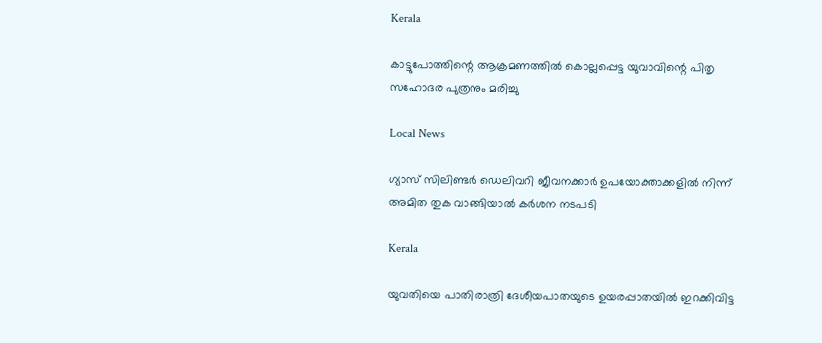Kerala

കാട്ടുപോത്തിന്റെ ആക്രമണത്തില്‍ കൊല്ലപ്പെട്ട യുവാവിന്റെ പിതൃ സഹോദര പുത്രനും മരിച്ചു

Local News

ഗ്യാസ് സിലിണ്ടര്‍ ഡെലിവറി ജീവനക്കാര്‍ ഉപയോക്താക്കളില്‍ നിന്ന് അമിത തുക വാങ്ങിയാല്‍ കര്‍ശന നടപടി

Kerala

യുവതിയെ പാതിരാത്രി ദേശീയപാതയുടെ ഉയരപ്പാതയില്‍ ഇറക്കിവിട്ട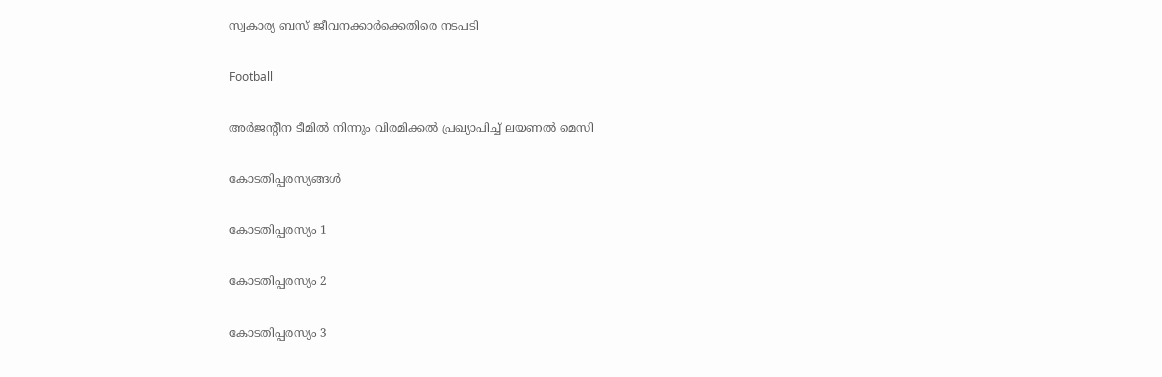സ്വകാര്യ ബസ് ജീവനക്കാര്‍ക്കെതിരെ നടപടി

Football

അര്‍ജന്റീന ടീമില്‍ നിന്നും വിരമിക്കല്‍ പ്രഖ്യാപിച്ച് ലയണല്‍ മെസി

കോടതിപ്പരസ്യങ്ങള്‍

കോടതിപ്പരസ്യം 1

കോടതിപ്പരസ്യം 2

കോടതിപ്പരസ്യം 3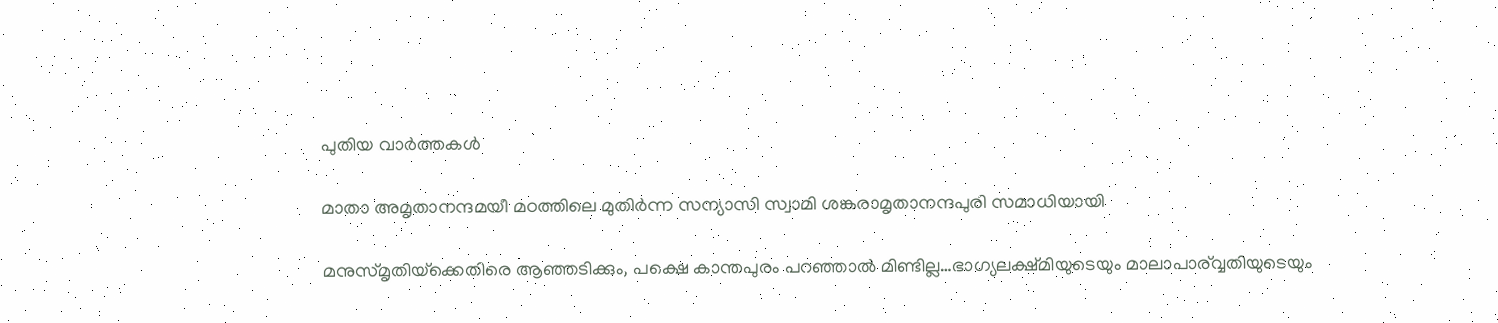പുതിയ വാര്‍ത്തകള്‍

മാതാ അമൃതാനന്ദമയീ മഠത്തിലെ മുതിര്‍ന്ന സന്യാസി സ്വാമി ശങ്കരാമൃതാനന്ദപുരി സമാധിയായി

മനുസ്മൃതിയ്‌ക്കെതിരെ ആഞ്ഞടിക്കും, പക്ഷെ കാന്തപുരം പറഞ്ഞാല്‍ മിണ്ടില്ല…ഭാഗ്യലക്ഷ്മിയുടെയും മാലാപാര‍്വ്വതിയുടെയും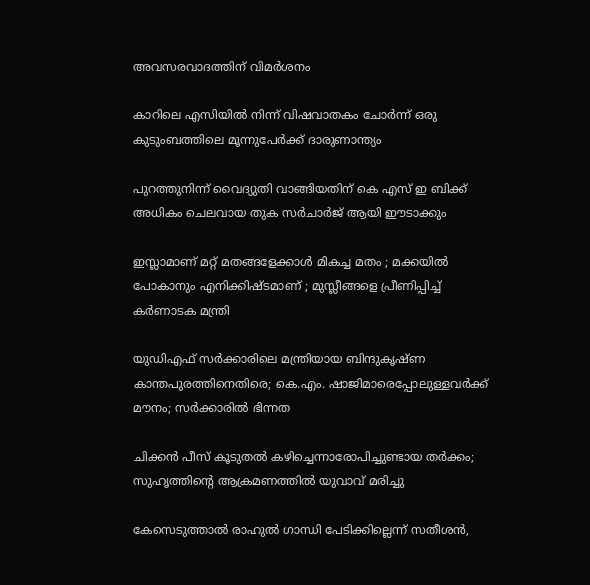അവസരവാദത്തിന് വിമര്‍ശനം

കാറിലെ എസിയിൽ നിന്ന് വിഷവാതകം ചോർന്ന് ഒരു കുടുംബത്തിലെ മൂന്നുപേർക്ക് ദാരുണാന്ത്യം

പുറത്തുനിന്ന് വൈദ്യുതി വാങ്ങിയതിന് കെ എസ് ഇ ബിക്ക് അധികം ചെലവായ തുക സര്‍ചാര്‍ജ് ആയി ഈടാക്കും

ഇസ്ലാമാണ് മറ്റ് മതങ്ങളേക്കാൾ മികച്ച മതം ; മക്കയിൽ പോകാനും എനിക്കിഷ്ടമാണ് ; മുസ്ലീങ്ങളെ പ്രീണിപ്പിച്ച് കർണാടക മന്ത്രി

യുഡിഎഫ് സര്‍ക്കാരിലെ മന്ത്രിയായ ബിന്ദുകൃഷ്ണ കാന്തപുരത്തിനെതിരെ; കെ.എം. ഷാജിമാരെപ്പോലുള്ളവര്‍ക്ക് മൗനം; സര്‍ക്കാരില്‍ ഭിന്നത

ചിക്കൻ പീസ് കൂടുതൽ കഴിച്ചെന്നാരോപിച്ചുണ്ടായ തർക്കം; സുഹൃത്തിന്റെ ആക്രമണത്തിൽ യുവാവ് മരിച്ചു

കേസെടുത്താല്‍ രാഹുല്‍ ഗാന്ധി പേടിക്കില്ലെന്ന് സതീശന്‍,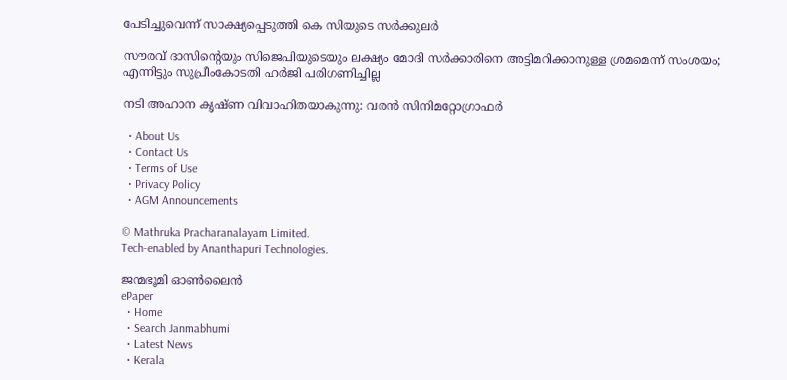പേടിച്ചുവെന്ന് സാക്ഷ്യപ്പെടുത്തി കെ സിയുടെ സര്‍ക്കുലര്‍

സൗരവ് ദാസിന്റെയും സിജെപിയുടെയും ലക്ഷ്യം മോദി സര്‍ക്കാരിനെ അട്ടിമറിക്കാനുള്ള ശ്രമമെന്ന് സംശയം; എന്നിട്ടും സുപ്രീംകോടതി ഹര്‍ജി പരിഗണിച്ചില്ല

നടി അഹാന കൃഷ്ണ വിവാഹിതയാകുന്നു: വരൻ സിനിമറ്റോഗ്രാഫർ

  • About Us
  • Contact Us
  • Terms of Use
  • Privacy Policy
  • AGM Announcements

© Mathruka Pracharanalayam Limited.
Tech-enabled by Ananthapuri Technologies.

ജന്മഭൂമി ഓണ്‍ലൈന്‍
ePaper
  • Home
  • Search Janmabhumi
  • Latest News
  • Kerala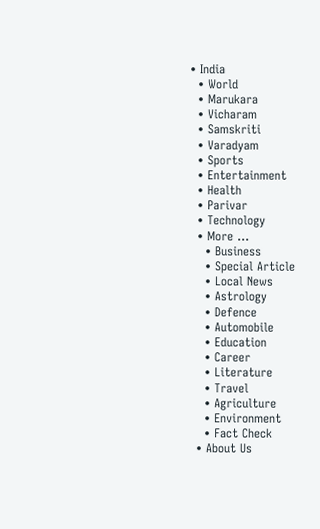• India
  • World
  • Marukara
  • Vicharam
  • Samskriti
  • Varadyam
  • Sports
  • Entertainment
  • Health
  • Parivar
  • Technology
  • More …
    • Business
    • Special Article
    • Local News
    • Astrology
    • Defence
    • Automobile
    • Education
    • Career
    • Literature
    • Travel
    • Agriculture
    • Environment
    • Fact Check
  • About Us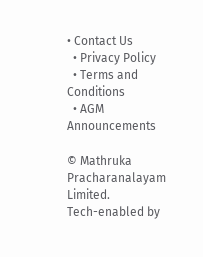• Contact Us
  • Privacy Policy
  • Terms and Conditions
  • AGM Announcements

© Mathruka Pracharanalayam Limited.
Tech-enabled by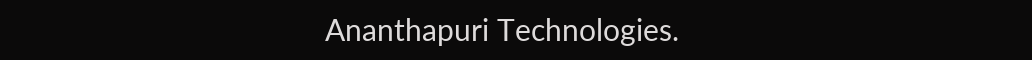Ananthapuri Technologies.